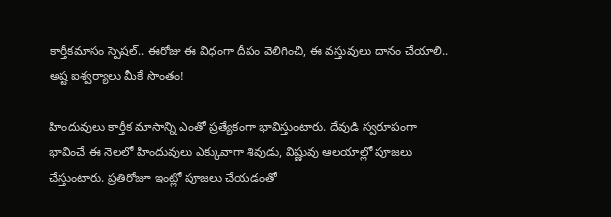కార్తీకమాసం స్పెషల్.. ఈరోజు ఈ విధంగా దీపం వెలిగించి, ఈ వస్తువులు దానం చేయాలి.. అష్ట ఐశ్వర్యాలు మీకే సొంతం!

హిందువులు కార్తీక మాసాన్ని ఎంతో ప్రత్యేకంగా భావిస్తుంటారు. దేవుడి స్వరూపంగా భావించే ఈ నెలలో హిందువులు ఎక్కువాగా శివుడు, విష్ణువు ఆలయాల్లో పూజలు చేస్తుంటారు. ప్రతిరోజూ ఇంట్లో పూజలు చేయడంతో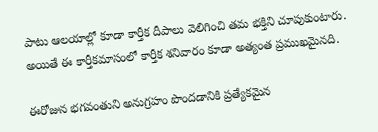పాటు ఆలయాల్లో కూడా కార్తీక దీపాలు వెలిగించి తమ భక్తిని చూపుకుంటారు. అయితే ఈ కార్తీకమాసంలో కార్తీక శనివారం కూడా అత్యంత ప్రముఖమైనది.

ఈరోజున భగవంతుని అనుగ్రహం పొందడానికి ప్రత్యేకమైన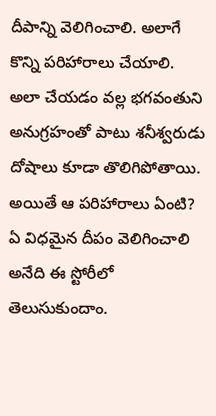దీపాన్ని వెలిగించాలి. అలాగే కొన్ని పరిహారాలు చేయాలి. అలా చేయడం వల్ల భగవంతుని అనుగ్రహంతో పాటు శనీశ్వరుడు దోషాలు కూడా తొలిగిపోతాయి. అయితే ఆ పరిహారాలు ఏంటి? ఏ విధమైన దీపం వెలిగించాలి అనేది ఈ స్టోరీలో తెలుసుకుందాం.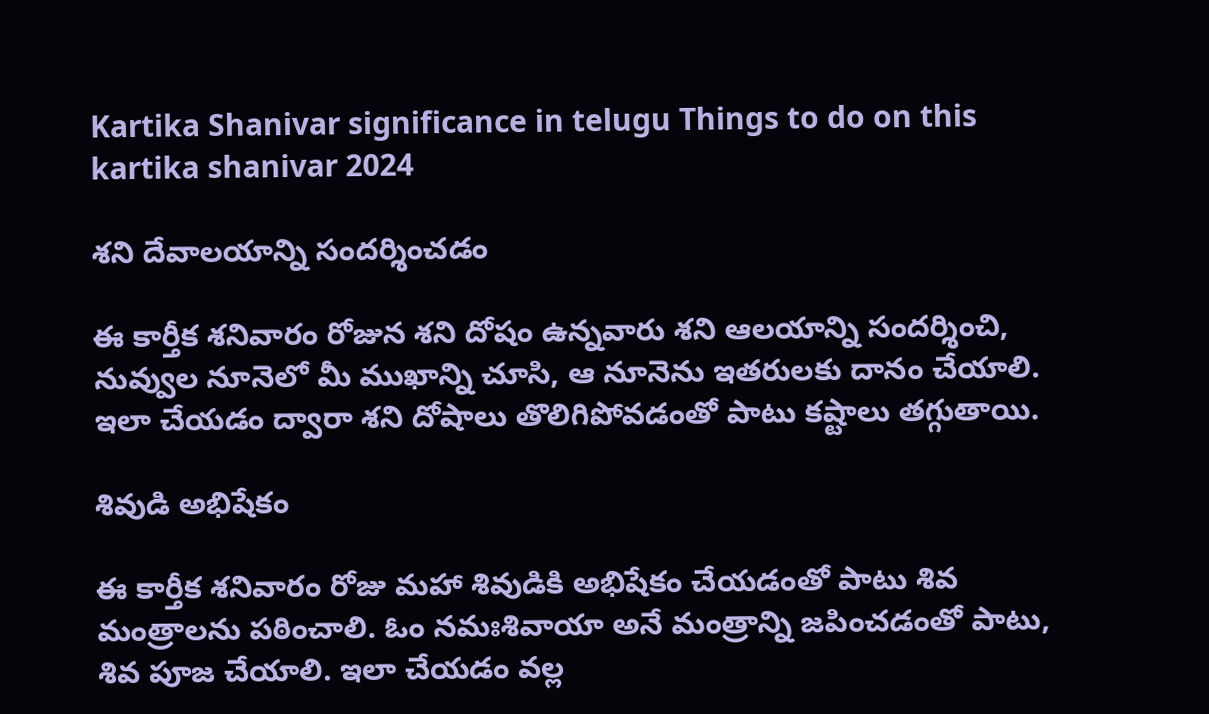Kartika Shanivar significance in telugu Things to do on this kartika shanivar 2024

శని దేవాలయాన్ని సందర్శించడం

ఈ కార్తీక శనివారం రోజున శని దోషం ఉన్నవారు శని ఆలయాన్ని సందర్శించి, నువ్వుల నూనెలో మీ ముఖాన్ని చూసి, ఆ నూనెను ఇతరులకు దానం చేయాలి. ఇలా చేయడం ద్వారా శని దోషాలు తొలిగిపోవడంతో పాటు కష్టాలు తగ్గుతాయి.

శివుడి అభిషేకం

ఈ కార్తీక శనివారం రోజు మహా శివుడికి అభిషేకం చేయడంతో పాటు శివ మంత్రాలను పఠించాలి. ఓం నమఃశివాయా అనే మంత్రాన్ని జపించడంతో పాటు, శివ పూజ చేయాలి. ఇలా చేయడం వల్ల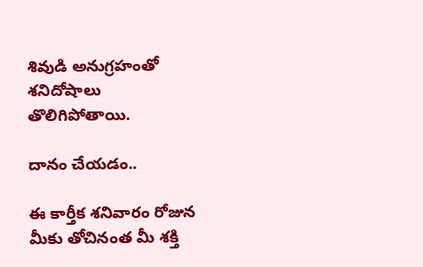శివుడి అనుగ్రహంతో శనిదోషాలు తొలిగిపోతాయి.

దానం చేయడం..

ఈ కార్తీక శనివారం రోజున మీకు తోచినంత మీ శక్తి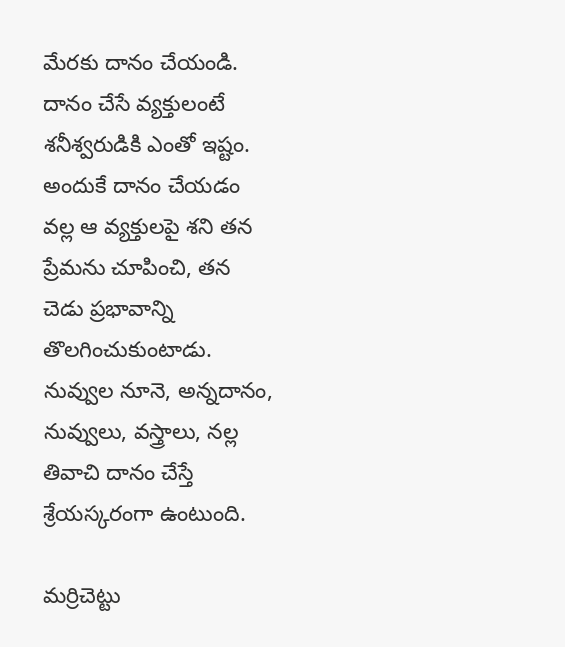మేరకు దానం చేయండి. దానం చేసే వ్యక్తులంటే శనీశ్వరుడికి ఎంతో ఇష్టం. అందుకే దానం చేయడం వల్ల ఆ వ్యక్తులపై శని తన ప్రేమను చూపించి, తన చెడు ప్రభావాన్ని తొలగించుకుంటాడు. నువ్వుల నూనె, అన్నదానం, నువ్వులు, వస్త్రాలు, నల్ల తివాచి దానం చేస్తే శ్రేయస్కరంగా ఉంటుంది.

మర్రిచెట్టు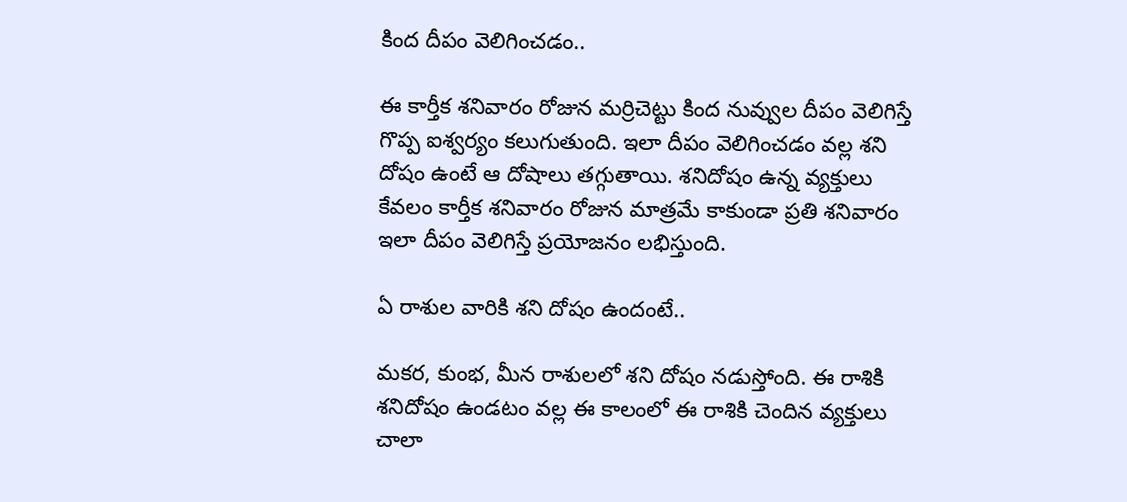కింద దీపం వెలిగించడం..

ఈ కార్తీక శనివారం రోజున మర్రిచెట్టు కింద నువ్వుల దీపం వెలిగిస్తే గొప్ప ఐశ్వర్యం కలుగుతుంది. ఇలా దీపం వెలిగించడం వల్ల శని దోషం ఉంటే ఆ దోషాలు తగ్గుతాయి. శనిదోషం ఉన్న వ్యక్తులు కేవలం కార్తీక శనివారం రోజున మాత్రమే కాకుండా ప్రతి శనివారం ఇలా దీపం వెలిగిస్తే ప్రయోజనం లభిస్తుంది.

ఏ రాశుల వారికి శని దోషం ఉందంటే..

మకర, కుంభ, మీన రాశులలో శని దోషం నడుస్తోంది. ఈ రాశికి శనిదోషం ఉండటం వల్ల ఈ కాలంలో ఈ రాశికి చెందిన వ్యక్తులు చాలా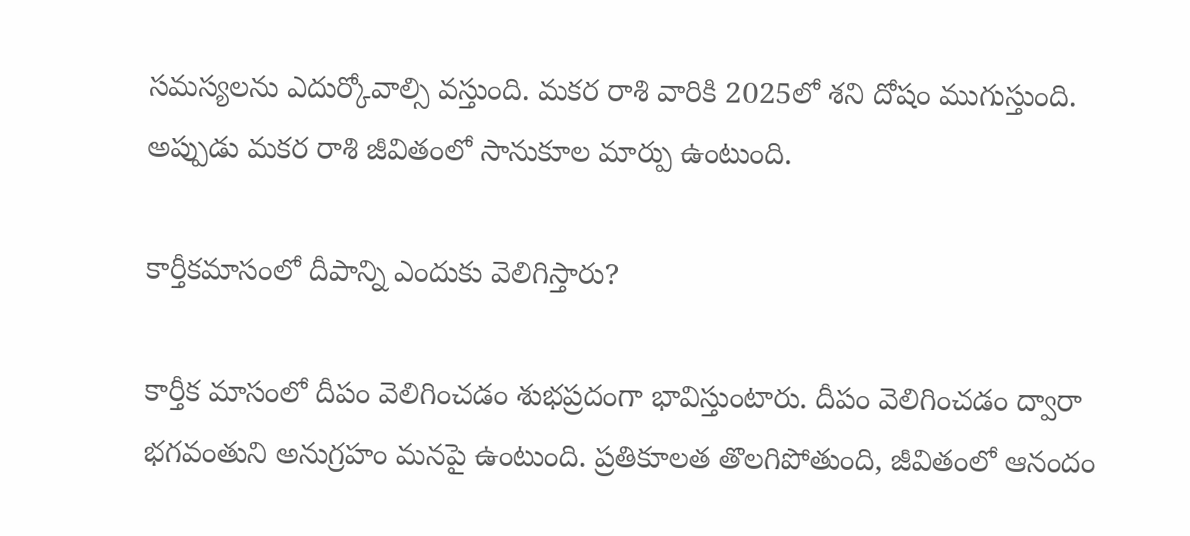సమస్యలను ఎదుర్కోవాల్సి వస్తుంది. మకర రాశి వారికి 2025లో శని దోషం ముగుస్తుంది. అప్పుడు మకర రాశి జీవితంలో సానుకూల మార్పు ఉంటుంది.

కార్తీకమాసంలో దీపాన్ని ఎందుకు వెలిగిస్తారు?

కార్తీక మాసంలో దీపం వెలిగించడం శుభప్రదంగా భావిస్తుంటారు. దీపం వెలిగించడం ద్వారా భగవంతుని అనుగ్రహం మనపై ఉంటుంది. ప్రతికూలత తొలగిపోతుంది, జీవితంలో ఆనందం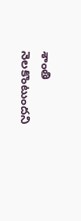శాంతి నెలకొంటుందని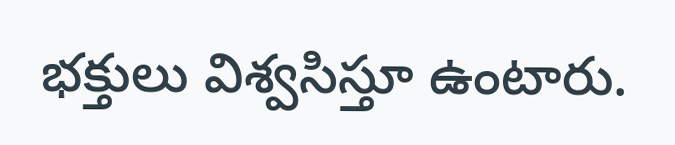భక్తులు విశ్వసిస్తూ ఉంటారు.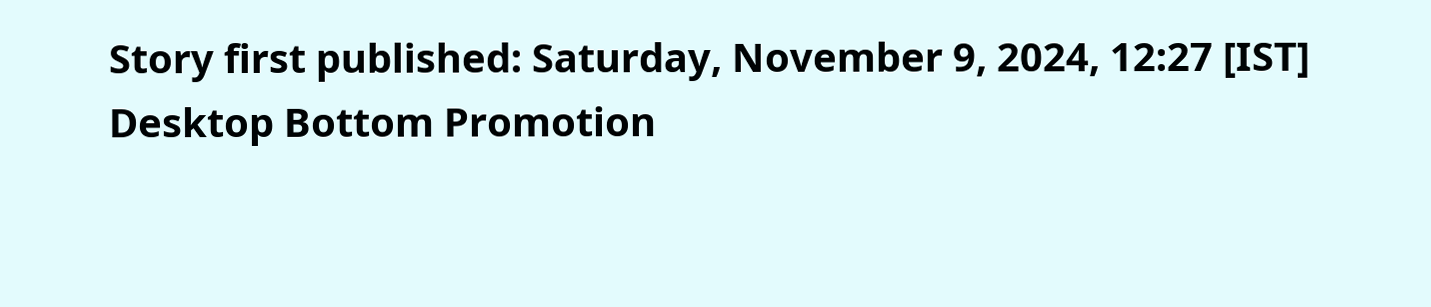Story first published: Saturday, November 9, 2024, 12:27 [IST]
Desktop Bottom Promotion